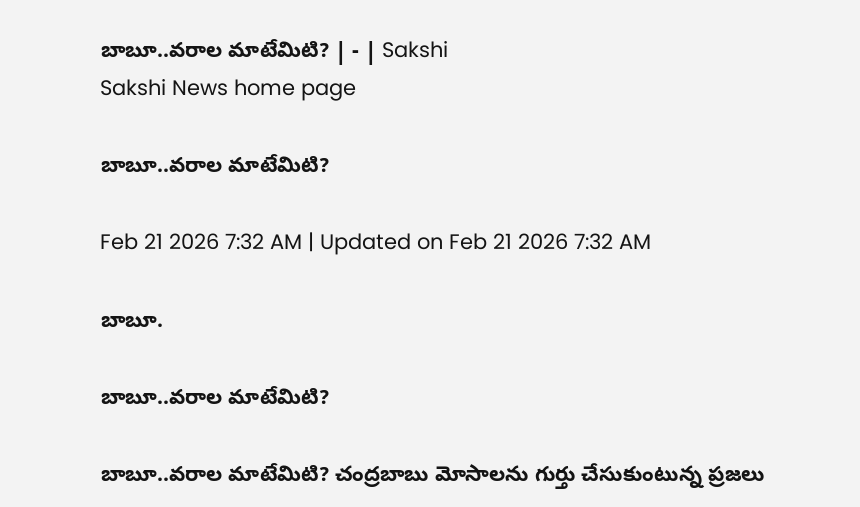బాబూ..వరాల మాటేమిటి? | - | Sakshi
Sakshi News home page

బాబూ..వరాల మాటేమిటి?

Feb 21 2026 7:32 AM | Updated on Feb 21 2026 7:32 AM

బాబూ.

బాబూ..వరాల మాటేమిటి?

బాబూ..వరాల మాటేమిటి? చంద్రబాబు మోసాలను గుర్తు చేసుకుంటున్న ప్రజలు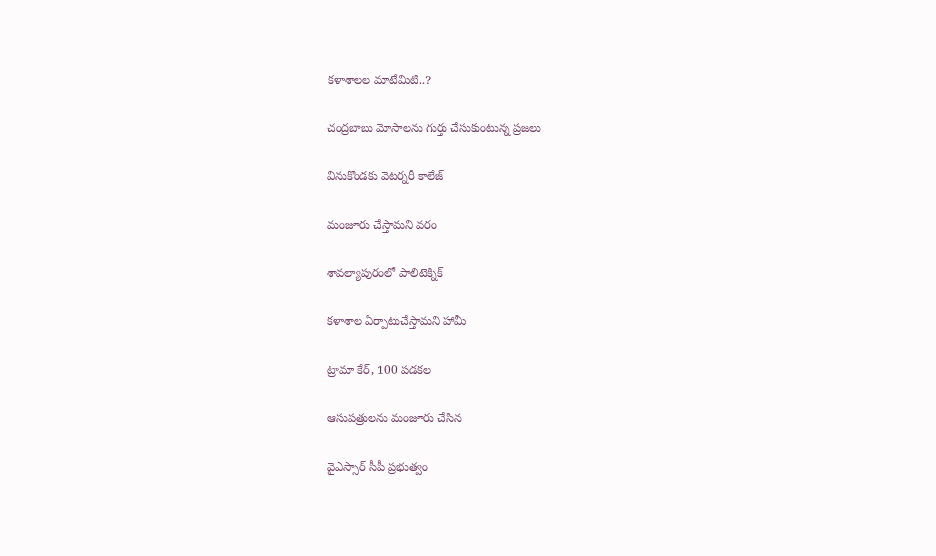కళాశాలల మాటేమిటి..?

చంద్రబాబు మోసాలను గుర్తు చేసుకుంటున్న ప్రజలు

వినుకొండకు వెటర్నరీ కాలేజ్‌

మంజూరు చేస్తామని వరం

శావల్యాపురంలో పాలిటెక్నిక్‌

కళాశాల ఏర్పాటుచేస్తామని హామీ

ట్రామా కేర్‌, 100 పడకల

ఆసుపత్రులను మంజూరు చేసిన

వైఎస్సార్‌ సీపీ ప్రభుత్వం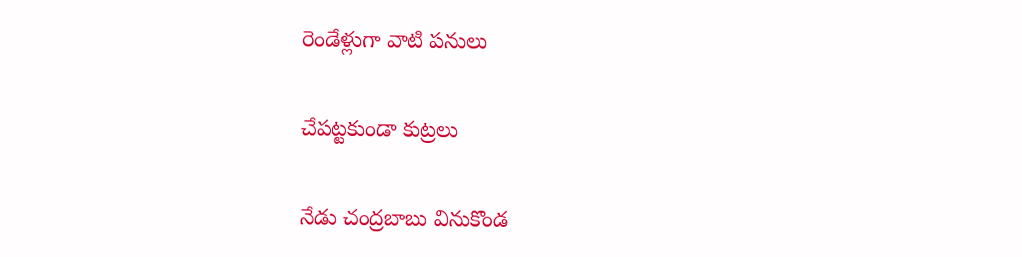రెండేళ్లుగా వాటి పనులు

చేపట్టకుండా కుట్రలు

నేడు చంద్రబాబు వినుకొండ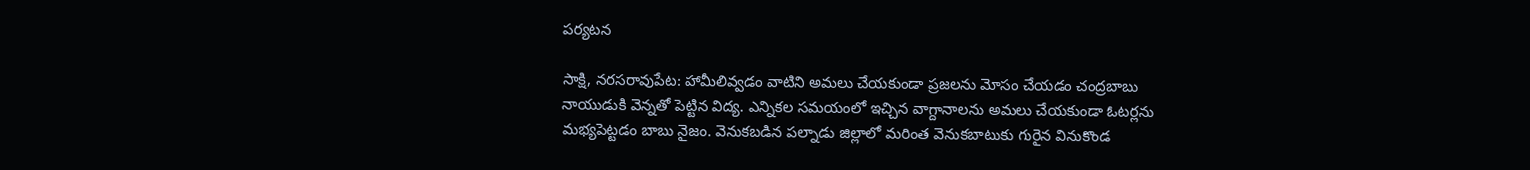పర్యటన

సాక్షి, నరసరావుపేట: హామీలివ్వడం వాటిని అమలు చేయకుండా ప్రజలను మోసం చేయడం చంద్రబాబు నాయుడుకి వెన్నతో పెట్టిన విద్య. ఎన్నికల సమయంలో ఇచ్చిన వాగ్దానాలను అమలు చేయకుండా ఓటర్లను మభ్యపెట్టడం బాబు నైజం. వెనుకబడిన పల్నాడు జిల్లాలో మరింత వెనుకబాటుకు గురైన వినుకొండ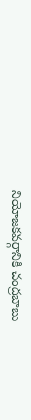నియోజకవర్గానికి చంద్రబాబు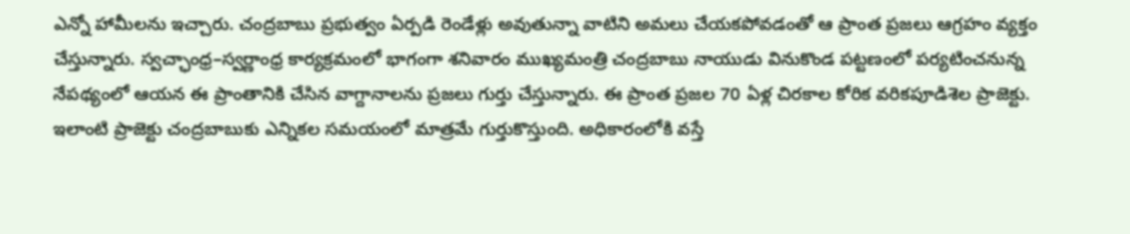ఎన్నో హామీలను ఇచ్చారు. చంద్రబాబు ప్రభుత్వం ఏర్పడి రెండేళ్లు అవుతున్నా వాటిని అమలు చేయకపోవడంతో ఆ ప్రాంత ప్రజలు ఆగ్రహం వ్యక్తం చేస్తున్నారు. స్వచ్ఛాంధ్ర–స్వర్ణాంధ్ర కార్యక్రమంలో భాగంగా శనివారం ముఖ్యమంత్రి చంద్రబాబు నాయుడు వినుకొండ పట్టణంలో పర్యటించనున్న నేపథ్యంలో ఆయన ఈ ప్రాంతానికి చేసిన వాగ్దానాలను ప్రజలు గుర్తు చేస్తున్నారు. ఈ ప్రాంత ప్రజల 70 ఏళ్ల చిరకాల కోరిక వరికపూడిశెల ప్రాజెక్టు. ఇలాంటి ప్రాజెక్టు చంద్రబాబుకు ఎన్నికల సమయంలో మాత్రమే గుర్తుకొస్తుంది. అధికారంలోకి వస్తే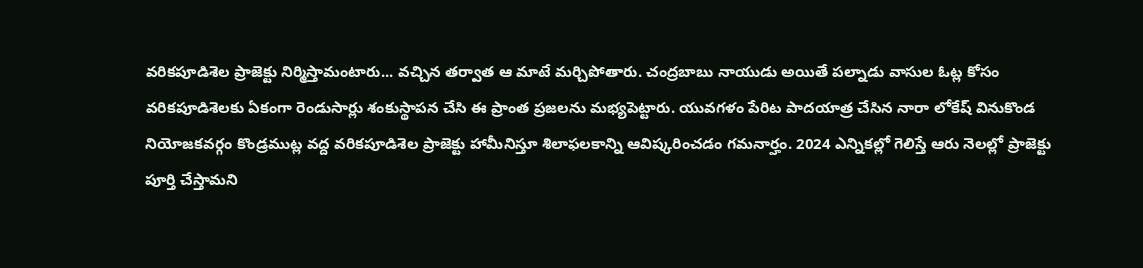వరికపూడిశెల ప్రాజెక్టు నిర్మిస్తామంటారు... వచ్చిన తర్వాత ఆ మాటే మర్చిపోతారు. చంద్రబాబు నాయుడు అయితే పల్నాడు వాసుల ఓట్ల కోసం వరికపూడిశెలకు ఏకంగా రెండుసార్లు శంకుస్థాపన చేసి ఈ ప్రాంత ప్రజలను మభ్యపెట్టారు. యువగళం పేరిట పాదయాత్ర చేసిన నారా లోకేష్‌ వినుకొండ నియోజకవర్గం కొండ్రముట్ల వద్ద వరికపూడిశెల ప్రాజెక్టు హామీనిస్తూ శిలాఫలకాన్ని ఆవిష్కరించడం గమనార్హం. 2024 ఎన్నికల్లో గెలిస్తే ఆరు నెలల్లో ప్రాజెక్టు పూర్తి చేస్తామని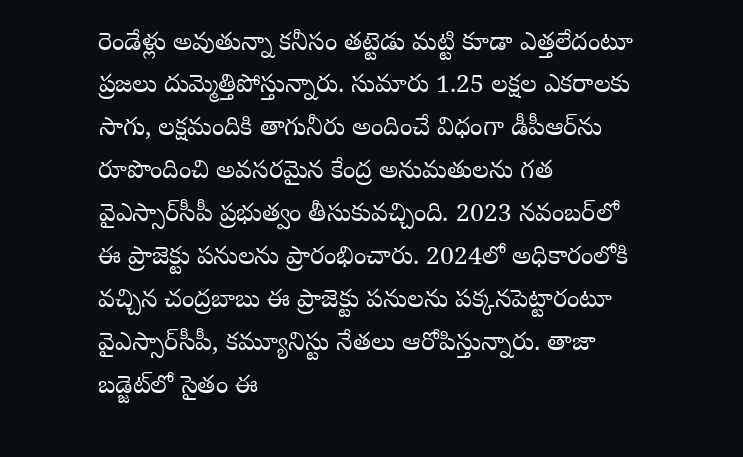రెండేళ్లు అవుతున్నా కనీసం తట్టెడు మట్టి కూడా ఎత్తలేదంటూ ప్రజలు దుమ్మెత్తిపోస్తున్నారు. సుమారు 1.25 లక్షల ఎకరాలకు సాగు, లక్షమందికి తాగునీరు అందించే విధంగా డీపీఆర్‌ను రూపొందించి అవసరమైన కేంద్ర అనుమతులను గత వైఎస్సార్‌సీపీ ప్రభుత్వం తీసుకువచ్చింది. 2023 నవంబర్‌లో ఈ ప్రాజెక్టు పనులను ప్రారంభించారు. 2024లో అధికారంలోకి వచ్చిన చంద్రబాబు ఈ ప్రాజెక్టు పనులను పక్కనపెట్టారంటూ వైఎస్సార్‌సీపీ, కమ్యూనిస్టు నేతలు ఆరోపిస్తున్నారు. తాజా బడ్జెట్‌లో సైతం ఈ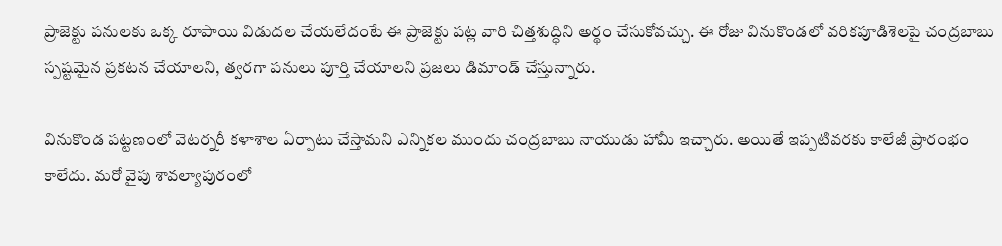ప్రాజెక్టు పనులకు ఒక్క రూపాయి విడుదల చేయలేదంటే ఈ ప్రాజెక్టు పట్ల వారి చిత్తశుద్ధిని అర్థం చేసుకోవచ్చు. ఈ రోజు వినుకొండలో వరికపూడిశెలపై చంద్రబాబు స్పష్టమైన ప్రకటన చేయాలని, త్వరగా పనులు పూర్తి చేయాలని ప్రజలు డిమాండ్‌ చేస్తున్నారు.

వినుకొండ పట్టణంలో వెటర్నరీ కళాశాల ఏర్పాటు చేస్తామని ఎన్నికల ముందు చంద్రబాబు నాయుడు హామీ ఇచ్చారు. అయితే ఇప్పటివరకు కాలేజీ ప్రారంభం కాలేదు. మరో వైపు శావల్యాపురంలో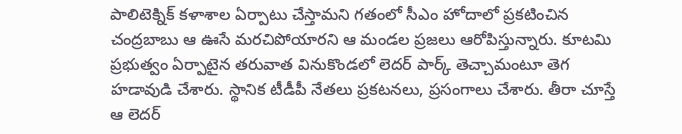పాలిటెక్నిక్‌ కళాశాల ఏర్పాటు చేస్తామని గతంలో సీఎం హోదాలో ప్రకటించిన చంద్రబాబు ఆ ఊసే మరచిపోయారని ఆ మండల ప్రజలు ఆరోపిస్తున్నారు. కూటమి ప్రభుత్వం ఏర్పాటైన తరువాత వినుకొండలో లెదర్‌ పార్క్‌ తెచ్చామంటూ తెగ హడావుడి చేశారు. స్థానిక టీడీపీ నేతలు ప్రకటనలు, ప్రసంగాలు చేశారు. తీరా చూస్తే ఆ లెదర్‌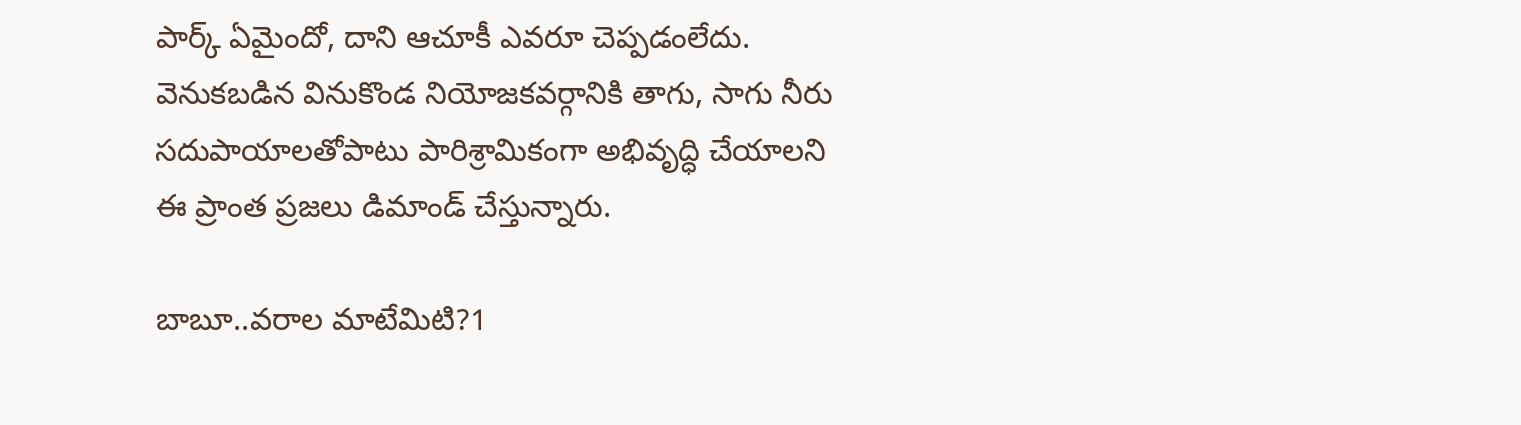పార్క్‌ ఏమైందో, దాని ఆచూకీ ఎవరూ చెప్పడంలేదు. వెనుకబడిన వినుకొండ నియోజకవర్గానికి తాగు, సాగు నీరు సదుపాయాలతోపాటు పారిశ్రామికంగా అభివృద్ధి చేయాలని ఈ ప్రాంత ప్రజలు డిమాండ్‌ చేస్తున్నారు.

బాబూ..వరాల మాటేమిటి?1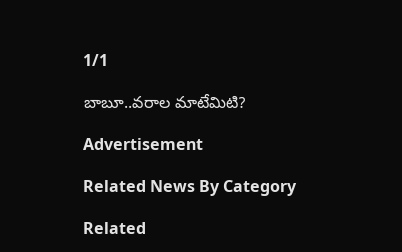1/1

బాబూ..వరాల మాటేమిటి?

Advertisement

Related News By Category

Related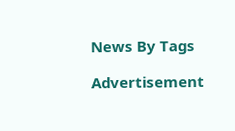News By Tags

Advertisement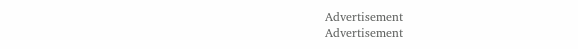Advertisement
Advertisement